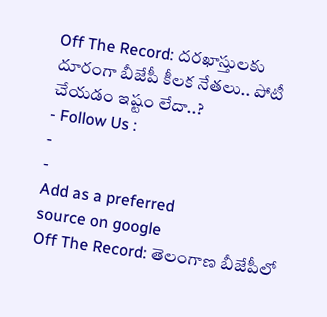Off The Record: దరఖాస్తులకు దూరంగా బీజేపీ కీలక నేతలు.. పోటీ చేయడం ఇష్టం లేదా..?
- Follow Us :
-
-
Add as a preferred
source on google
Off The Record: తెలంగాణ బీజేపీలో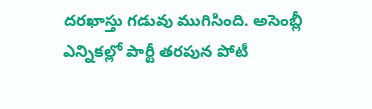దరఖాస్తు గడువు ముగిసింది. అసెంబ్లీ ఎన్నికల్లో పార్టీ తరపున పోటీ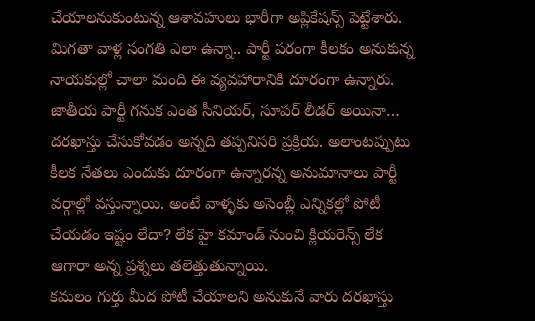చేయాలనుకుంటున్న ఆశావహులు భారీగా అప్లికేషన్స్ పెట్టేశారు. మిగతా వాళ్ల సంగతి ఎలా ఉన్నా.. పార్టీ పరంగా కీలకం అనుకున్న నాయకుల్లో చాలా మంది ఈ వ్యవహారానికి దూరంగా ఉన్నారు. జాతీయ పార్టీ గనుక ఎంత సీనియర్, సూపర్ లీడర్ అయినా… దరఖాస్తు చేసుకోవడం అన్నది తప్పనిసరి ప్రక్రియ. అలాంటప్పుటు కీలక నేతలు ఎందుకు దూరంగా ఉన్నారన్న అనుమానాలు పార్టీ వర్గాల్లో వస్తున్నాయి. అంటే వాళ్ళకు అసెంబ్లీ ఎన్నికల్లో పోటీ చేయడం ఇష్టం లేదా? లేక హై కమాండ్ నుంచి క్లియరెన్స్ లేక ఆగారా అన్న ప్రశ్నలు తలెత్తుతున్నాయి.
కమలం గుర్తు మీద పోటీ చేయాలని అనుకునే వారు దరఖాస్తు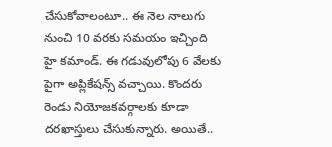చేసుకోవాలంటూ.. ఈ నెల నాలుగు నుంచి 10 వరకు సమయం ఇచ్చింది హై కమాండ్. ఈ గడువులోపు 6 వేలకు పైగా అప్లికేషన్స్ వచ్చాయి. కొందరు రెండు నియోజకవర్గాలకు కూడా దరఖాస్తులు చేసుకున్నారు. అయితే..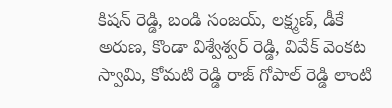కిషన్ రెడ్డి, బండి సంజయ్, లక్ష్మణ్, డీకే అరుణ, కొండా విశ్వేశ్వర్ రెడ్డి, వివేక్ వెంకట స్వామి, కోమటి రెడ్డి రాజ్ గోపాల్ రెడ్డి లాంటి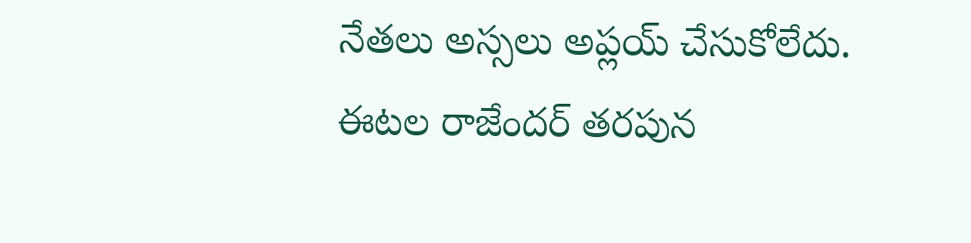నేతలు అస్సలు అప్లయ్ చేసుకోలేదు. ఈటల రాజేందర్ తరపున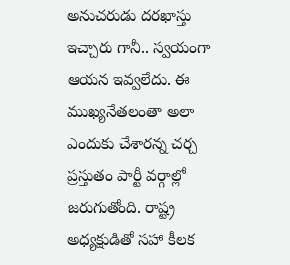అనుచరుడు దరఖాస్తు ఇచ్చారు గానీ.. స్వయంగా ఆయన ఇవ్వలేదు. ఈ ముఖ్యనేతలంతా అలా ఎందుకు చేశారన్న చర్చ ప్రస్తుతం పార్టీ వర్గాల్లో జరుగుతోంది. రాష్ట్ర అధ్యక్షుడితో సహా కీలక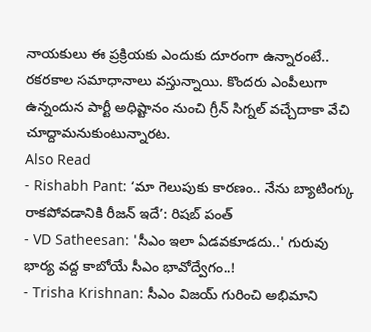నాయకులు ఈ ప్రక్రియకు ఎందుకు దూరంగా ఉన్నారంటే.. రకరకాల సమాధానాలు వస్తున్నాయి. కొందరు ఎంపీలుగా ఉన్నందున పార్టీ అధిష్టానం నుంచి గ్రీన్ సిగ్నల్ వచ్చేదాకా వేచి చూద్దామనుకుంటున్నారట.
Also Read
- Rishabh Pant: ‘మా గెలుపుకు కారణం.. నేను బ్యాటింగ్కు రాకపోవడానికి రీజన్ ఇదే’: రిషబ్ పంత్
- VD Satheesan: 'సీఎం ఇలా ఏడవకూడదు..' గురువు భార్య వద్ద కాబోయే సీఎం భావోద్వేగం..!
- Trisha Krishnan: సీఎం విజయ్ గురించి అభిమాని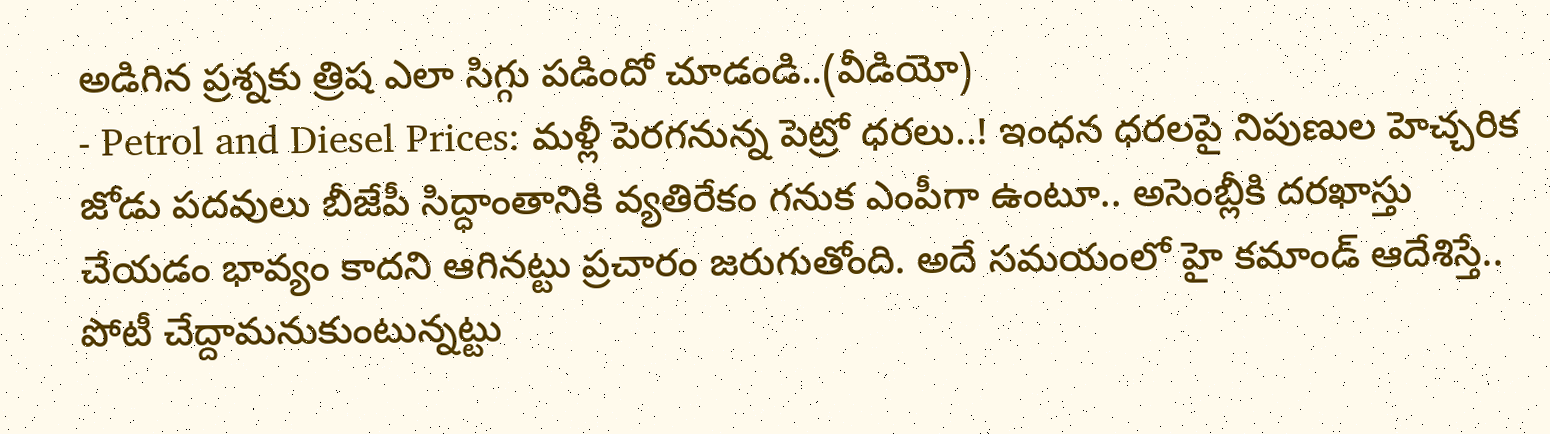అడిగిన ప్రశ్నకు త్రిష ఎలా సిగ్గు పడిందో చూడండి..(వీడియో)
- Petrol and Diesel Prices: మళ్లీ పెరగనున్న పెట్రో ధరలు..! ఇంధన ధరలపై నిపుణుల హెచ్చరిక
జోడు పదవులు బీజేపీ సిద్ధాంతానికి వ్యతిరేకం గనుక ఎంపీగా ఉంటూ.. అసెంబ్లీకి దరఖాస్తు చేయడం భావ్యం కాదని ఆగినట్టు ప్రచారం జరుగుతోంది. అదే సమయంలో హై కమాండ్ ఆదేశిస్తే.. పోటీ చేద్దామనుకుంటున్నట్టు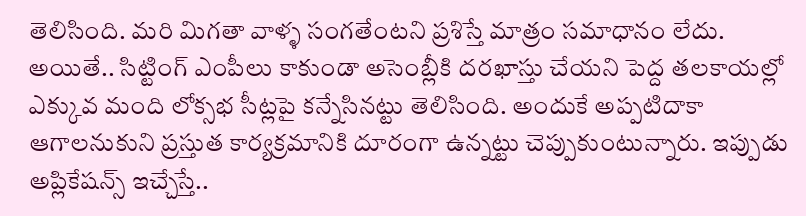తెలిసింది. మరి మిగతా వాళ్ళ సంగతేంటని ప్రశిస్తే మాత్రం సమాధానం లేదు. అయితే.. సిట్టింగ్ ఎంపీలు కాకుండా అసెంబ్లీకి దరఖాస్తు చేయని పెద్ద తలకాయల్లో ఎక్కువ మంది లోక్సభ సీట్లపై కన్నేసినట్టు తెలిసింది. అందుకే అప్పటిదాకా ఆగాలనుకుని ప్రస్తుత కార్యక్రమానికి దూరంగా ఉన్నట్టు చెప్పుకుంటున్నారు. ఇప్పుడు అప్లికేషన్స్ ఇచ్చేస్తే..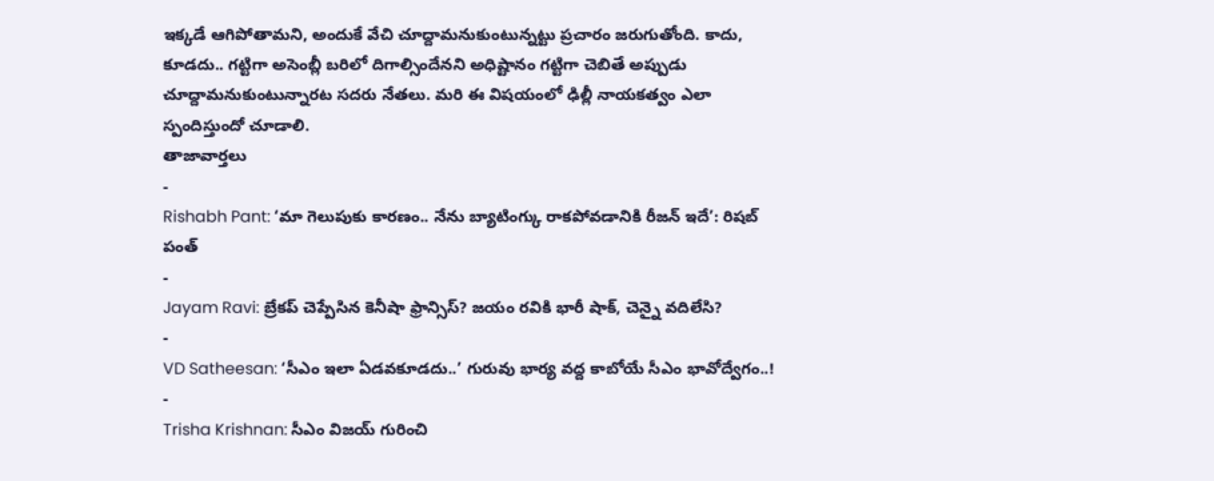ఇక్కడే ఆగిపోతామని, అందుకే వేచి చూద్దామనుకుంటున్నట్టు ప్రచారం జరుగుతోంది. కాదు, కూడదు.. గట్టిగా అసెంబ్లీ బరిలో దిగాల్సిందేనని అధిష్టానం గట్టిగా చెబితే అప్పుడు చూద్దామనుకుంటున్నారట సదరు నేతలు. మరి ఈ విషయంలో ఢిల్లీ నాయకత్వం ఎలా స్పందిస్తుందో చూడాలి.
తాజావార్తలు
-
Rishabh Pant: ‘మా గెలుపుకు కారణం.. నేను బ్యాటింగ్కు రాకపోవడానికి రీజన్ ఇదే’: రిషబ్ పంత్
-
Jayam Ravi: బ్రేకప్ చెప్పేసిన కెనీషా ఫ్రాన్సిస్? జయం రవికి భారీ షాక్, చెన్నై వదిలేసి?
-
VD Satheesan: ‘సీఎం ఇలా ఏడవకూడదు..’ గురువు భార్య వద్ద కాబోయే సీఎం భావోద్వేగం..!
-
Trisha Krishnan: సీఎం విజయ్ గురించి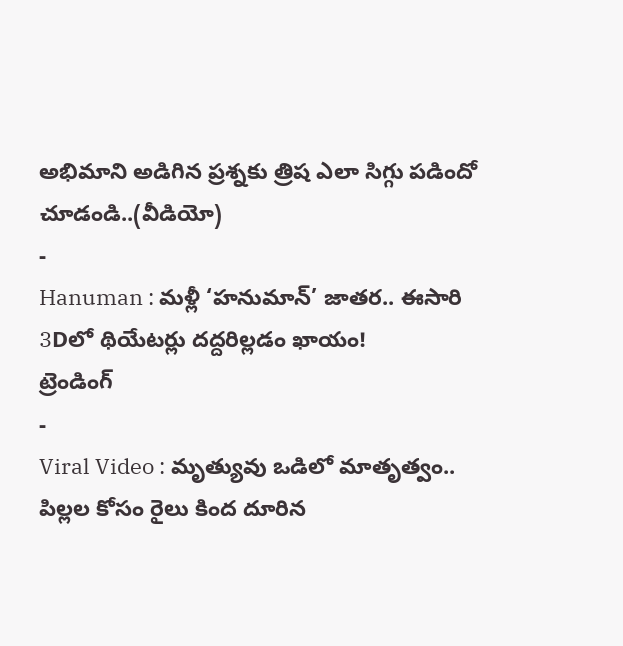అభిమాని అడిగిన ప్రశ్నకు త్రిష ఎలా సిగ్గు పడిందో చూడండి..(వీడియో)
-
Hanuman : మళ్లీ ‘హనుమాన్’ జాతర.. ఈసారి 3Dలో థియేటర్లు దద్దరిల్లడం ఖాయం!
ట్రెండింగ్
-
Viral Video : మృత్యువు ఒడిలో మాతృత్వం.. పిల్లల కోసం రైలు కింద దూరిన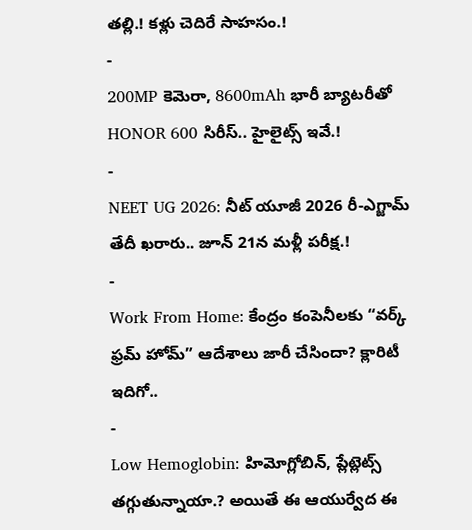తల్లి.! కళ్లు చెదిరే సాహసం.!
-
200MP కెమెరా, 8600mAh భారీ బ్యాటరీతో HONOR 600 సిరీస్.. హైలైట్స్ ఇవే.!
-
NEET UG 2026: నీట్ యూజీ 2026 రీ-ఎగ్జామ్ తేదీ ఖరారు.. జూన్ 21న మళ్లీ పరీక్ష.!
-
Work From Home: కేంద్రం కంపెనీలకు “వర్క్ ఫ్రమ్ హోమ్” ఆదేశాలు జారీ చేసిందా? క్లారిటీ ఇదిగో..
-
Low Hemoglobin: హిమోగ్లోబిన్, ప్లేట్లెట్స్ తగ్గుతున్నాయా.? అయితే ఈ ఆయుర్వేద ఈ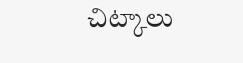చిట్కాలు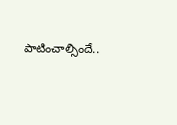పాటించాల్సిందే..